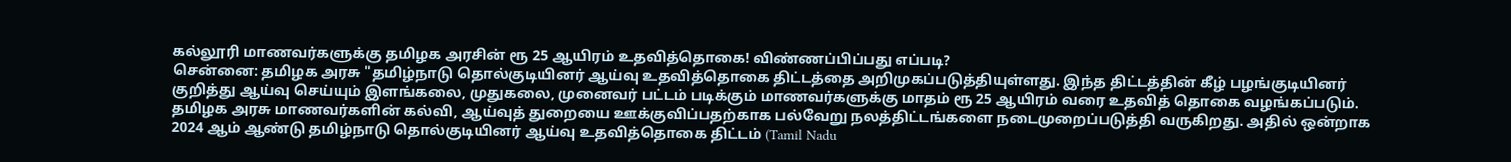கல்லூரி மாணவர்களுக்கு தமிழக அரசின் ரூ 25 ஆயிரம் உதவித்தொகை! விண்ணப்பிப்பது எப்படி?
சென்னை: தமிழக அரசு "தமிழ்நாடு தொல்குடியினர் ஆய்வு உதவித்தொகை திட்டத்தை அறிமுகப்படுத்தியுள்ளது. இந்த திட்டத்தின் கீழ் பழங்குடியினர் குறித்து ஆய்வு செய்யும் இளங்கலை, முதுகலை, முனைவர் பட்டம் படிக்கும் மாணவர்களுக்கு மாதம் ரூ 25 ஆயிரம் வரை உதவித் தொகை வழங்கப்படும்.
தமிழக அரசு மாணவர்களின் கல்வி, ஆய்வுத் துறையை ஊக்குவிப்பதற்காக பல்வேறு நலத்திட்டங்களை நடைமுறைப்படுத்தி வருகிறது. அதில் ஒன்றாக 2024 ஆம் ஆண்டு தமிழ்நாடு தொல்குடியினர் ஆய்வு உதவித்தொகை திட்டம் (Tamil Nadu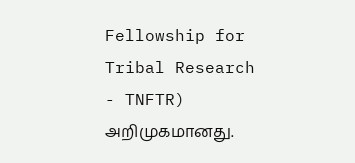Fellowship for Tribal Research - TNFTR) அறிமுகமானது.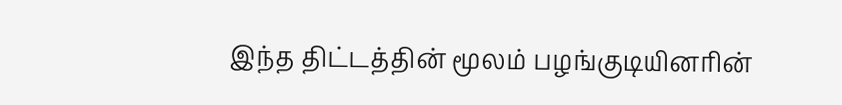இந்த திட்டத்தின் மூலம் பழங்குடியினரின்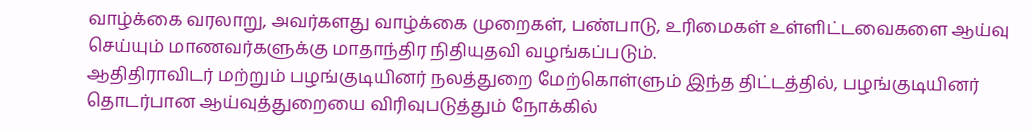வாழ்க்கை வரலாறு, அவர்களது வாழ்க்கை முறைகள், பண்பாடு, உரிமைகள் உள்ளிட்டவைகளை ஆய்வு செய்யும் மாணவர்களுக்கு மாதாந்திர நிதியுதவி வழங்கப்படும்.
ஆதிதிராவிடர் மற்றும் பழங்குடியினர் நலத்துறை மேற்கொள்ளும் இந்த திட்டத்தில், பழங்குடியினர் தொடர்பான ஆய்வுத்துறையை விரிவுபடுத்தும் நோக்கில்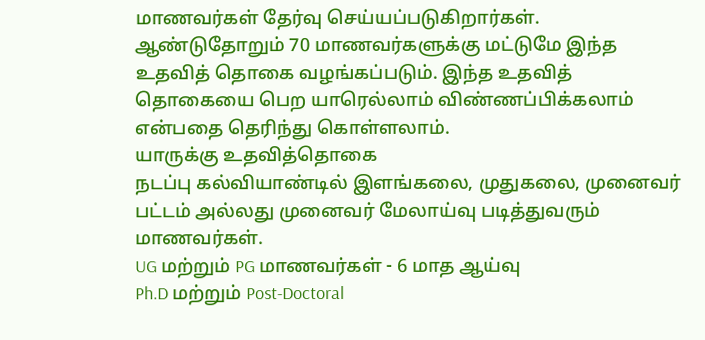மாணவர்கள் தேர்வு செய்யப்படுகிறார்கள்.
ஆண்டுதோறும் 70 மாணவர்களுக்கு மட்டுமே இந்த உதவித் தொகை வழங்கப்படும். இந்த உதவித் தொகையை பெற யாரெல்லாம் விண்ணப்பிக்கலாம் என்பதை தெரிந்து கொள்ளலாம்.
யாருக்கு உதவித்தொகை
நடப்பு கல்வியாண்டில் இளங்கலை, முதுகலை, முனைவர் பட்டம் அல்லது முனைவர் மேலாய்வு படித்துவரும் மாணவர்கள்.
UG மற்றும் PG மாணவர்கள் - 6 மாத ஆய்வு
Ph.D மற்றும் Post-Doctoral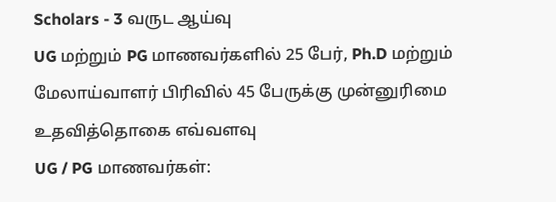Scholars - 3 வருட ஆய்வு
UG மற்றும் PG மாணவர்களில் 25 பேர், Ph.D மற்றும் மேலாய்வாளர் பிரிவில் 45 பேருக்கு முன்னுரிமை
உதவித்தொகை எவ்வளவு
UG / PG மாணவர்கள்: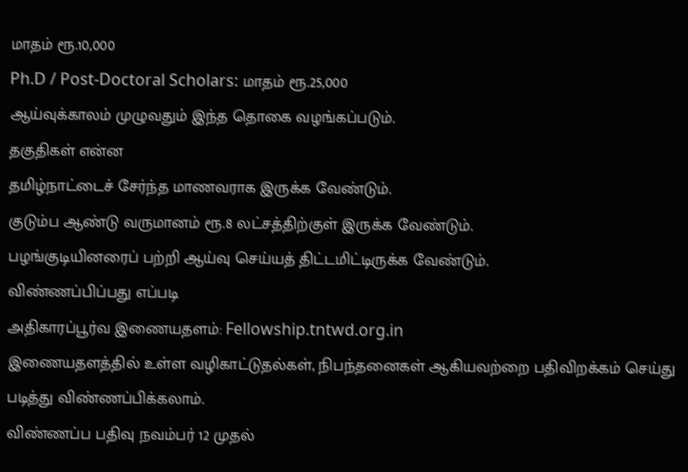மாதம் ரூ.10,000
Ph.D / Post-Doctoral Scholars: மாதம் ரூ.25,000
ஆய்வுக்காலம் முழுவதும் இந்த தொகை வழங்கப்படும்.
தகுதிகள் என்ன
தமிழ்நாட்டைச் சேர்ந்த மாணவராக இருக்க வேண்டும்.
குடும்ப ஆண்டு வருமானம் ரூ.8 லட்சத்திற்குள் இருக்க வேண்டும்.
பழங்குடியினரைப் பற்றி ஆய்வு செய்யத் திட்டமிட்டிருக்க வேண்டும்.
விண்ணப்பிப்பது எப்படி
அதிகாரப்பூர்வ இணையதளம்: Fellowship.tntwd.org.in
இணையதளத்தில் உள்ள வழிகாட்டுதல்கள், நிபந்தனைகள் ஆகியவற்றை பதிவிறக்கம் செய்து படித்து விண்ணப்பிக்கலாம்.
விண்ணப்ப பதிவு நவம்பர் 12 முதல்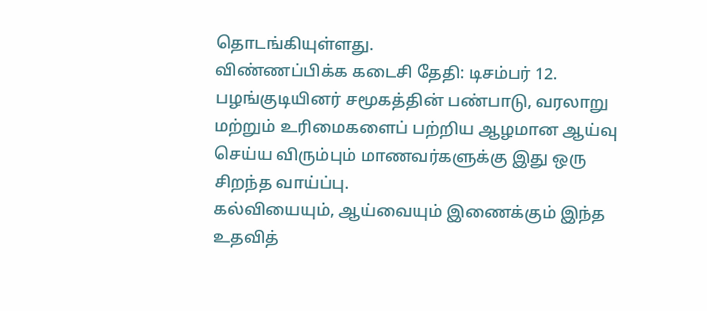தொடங்கியுள்ளது.
விண்ணப்பிக்க கடைசி தேதி: டிசம்பர் 12.
பழங்குடியினர் சமூகத்தின் பண்பாடு, வரலாறு மற்றும் உரிமைகளைப் பற்றிய ஆழமான ஆய்வு செய்ய விரும்பும் மாணவர்களுக்கு இது ஒரு சிறந்த வாய்ப்பு.
கல்வியையும், ஆய்வையும் இணைக்கும் இந்த உதவித்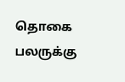தொகை பலருக்கு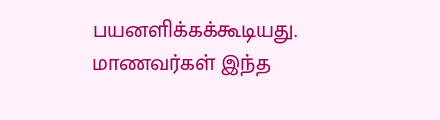பயனளிக்கக்கூடியது. மாணவர்கள் இந்த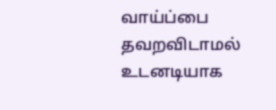வாய்ப்பை தவறவிடாமல் உடனடியாக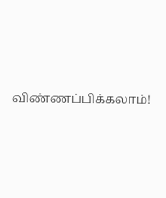விண்ணப்பிக்கலாம்!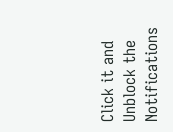Click it and Unblock the Notifications